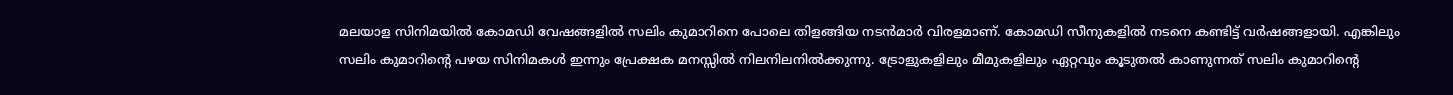മലയാള സിനിമയിൽ കോമഡി വേഷങ്ങളിൽ സലിം കുമാറിനെ പോലെ തിളങ്ങിയ നടൻമാർ വിരളമാണ്. കോമഡി സീനുകളിൽ നടനെ കണ്ടിട്ട് വർഷങ്ങളായി. എങ്കിലും സലിം കുമാറിന്റെ പഴയ സിനിമകൾ ഇന്നും പ്രേക്ഷക മനസ്സിൽ നിലനിലനിൽക്കുന്നു. ട്രോളുകളിലും മീമുകളിലും ഏറ്റവും കൂടുതൽ കാണുന്നത് സലിം കുമാറിന്റെ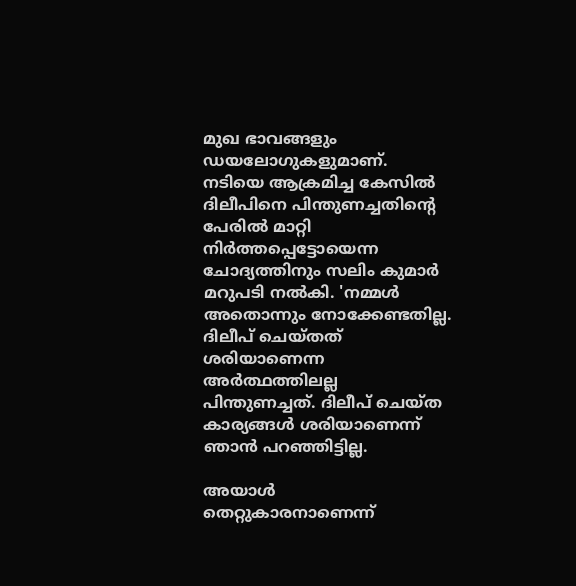മുഖ ഭാവങ്ങളും ഡയലോഗുകളുമാണ്.
നടിയെ ആക്രമിച്ച കേസിൽ ദിലീപിനെ പിന്തുണച്ചതിന്റെ പേരിൽ മാറ്റി നിർത്തപ്പെട്ടോയെന്ന ചോദ്യത്തിനും സലിം കുമാർ മറുപടി നൽകി. 'നമ്മൾ അതൊന്നും നോക്കേണ്ടതില്ല. ദിലീപ് ചെയ്തത് ശരിയാണെന്ന അർത്ഥത്തിലല്ല പിന്തുണച്ചത്. ദിലീപ് ചെയ്ത കാര്യങ്ങൾ ശരിയാണെന്ന് ഞാൻ പറഞ്ഞിട്ടില്ല.

അയാൾ തെറ്റുകാരനാണെന്ന്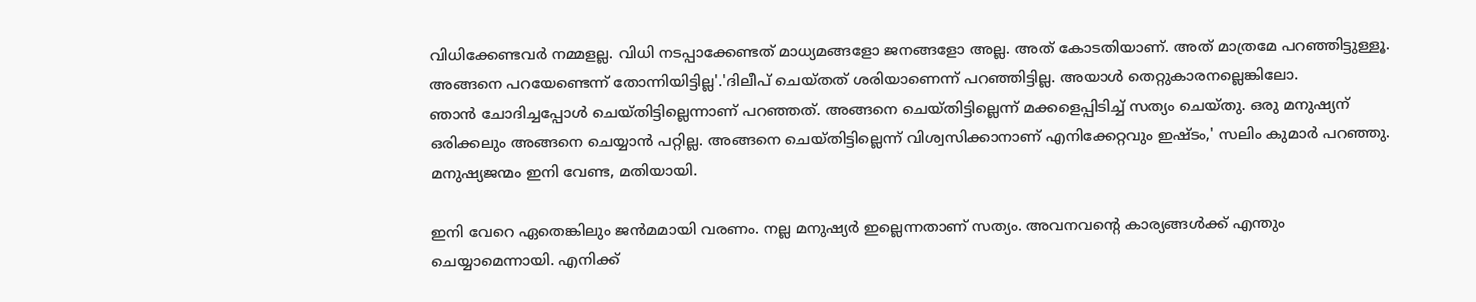വിധിക്കേണ്ടവർ നമ്മളല്ല. വിധി നടപ്പാക്കേണ്ടത് മാധ്യമങ്ങളോ ജനങ്ങളോ അല്ല. അത് കോടതിയാണ്. അത് മാത്രമേ പറഞ്ഞിട്ടുള്ളൂ. അങ്ങനെ പറയേണ്ടെന്ന് തോന്നിയിട്ടില്ല'.'ദിലീപ് ചെയ്തത് ശരിയാണെന്ന് പറഞ്ഞിട്ടില്ല. അയാൾ തെറ്റുകാരനല്ലെങ്കിലോ.
ഞാൻ ചോദിച്ചപ്പോൾ ചെയ്തിട്ടില്ലെന്നാണ് പറഞ്ഞത്. അങ്ങനെ ചെയ്തിട്ടില്ലെന്ന് മക്കളെപ്പിടിച്ച് സത്യം ചെയ്തു. ഒരു മനുഷ്യന് ഒരിക്കലും അങ്ങനെ ചെയ്യാൻ പറ്റില്ല. അങ്ങനെ ചെയ്തിട്ടില്ലെന്ന് വിശ്വസിക്കാനാണ് എനിക്കേറ്റവും ഇഷ്ടം,' സലിം കുമാർ പറഞ്ഞു. മനുഷ്യജന്മം ഇനി വേണ്ട, മതിയായി.

ഇനി വേറെ ഏതെങ്കിലും ജൻമമായി വരണം. നല്ല മനുഷ്യർ ഇല്ലെന്നതാണ് സത്യം. അവനവന്റെ കാര്യങ്ങൾക്ക് എന്തും ചെയ്യാമെന്നായി. എനിക്ക്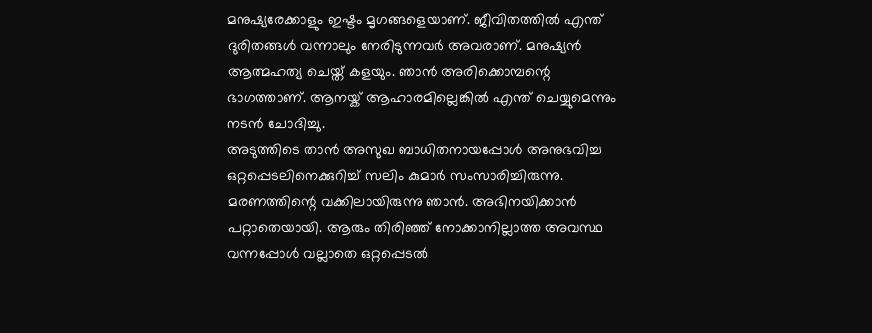മനുഷ്യരേക്കാളും ഇഷ്ടം മൃഗങ്ങളെയാണ്. ജീവിതത്തിൽ എന്ത് ദുരിതങ്ങൾ വന്നാലും നേരിടുന്നവർ അവരാണ്. മനുഷ്യൻ ആത്മഹത്യ ചെയ്ത് കളയും. ഞാൻ അരിക്കൊമ്പന്റെ ഭാഗത്താണ്. ആനയ്ക് ആഹാരമില്ലെങ്കിൽ എന്ത് ചെയ്യുമെന്നും നടൻ ചോദിച്ചു.
അടുത്തിടെ താൻ അസുഖ ബാധിതനായപ്പോൾ അനുഭവിച്ച ഒറ്റപ്പെടലിനെക്കുറിച്ച് സലിം കുമാർ സംസാരിച്ചിരുന്നു. മരണത്തിന്റെ വക്കിലായിരുന്നു ഞാൻ. അഭിനയിക്കാൻ പറ്റാതെയായി. ആരും തിരിഞ്ഞ് നോക്കാനില്ലാത്ത അവസ്ഥ വന്നപ്പോൾ വല്ലാതെ ഒറ്റപ്പെടൽ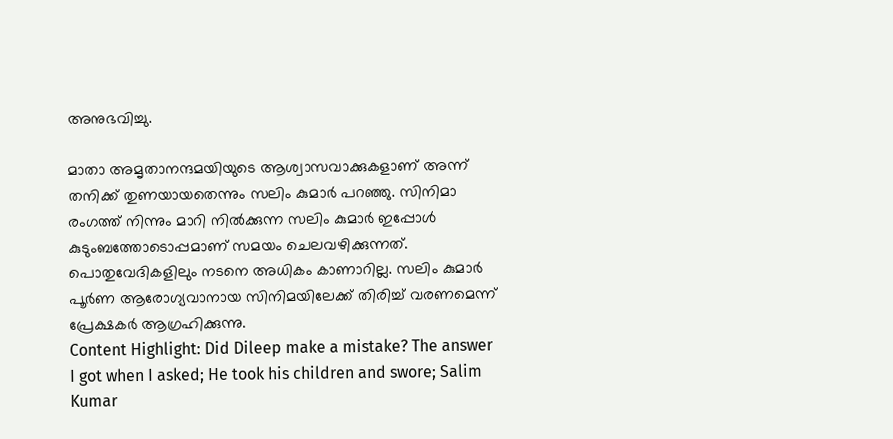അനുഭവിച്ചു.

മാതാ അമൃതാനന്ദമയിയുടെ ആശ്വാസവാക്കുകളാണ് അന്ന് തനിക്ക് തുണയായതെന്നും സലിം കുമാർ പറഞ്ഞു. സിനിമാ രംഗത്ത് നിന്നും മാറി നിൽക്കുന്ന സലിം കുമാർ ഇപ്പോൾ കുടുംബത്തോടൊപ്പമാണ് സമയം ചെലവഴിക്കുന്നത്. പൊതുവേദികളിലും നടനെ അധികം കാണാറില്ല. സലിം കുമാർ പൂർണ ആരോഗ്യവാനായ സിനിമയിലേക്ക് തിരിച്ച് വരണമെന്ന് പ്രേക്ഷകർ ആഗ്രഹിക്കുന്നു.
Content Highlight: Did Dileep make a mistake? The answer I got when I asked; He took his children and swore; Salim Kumar